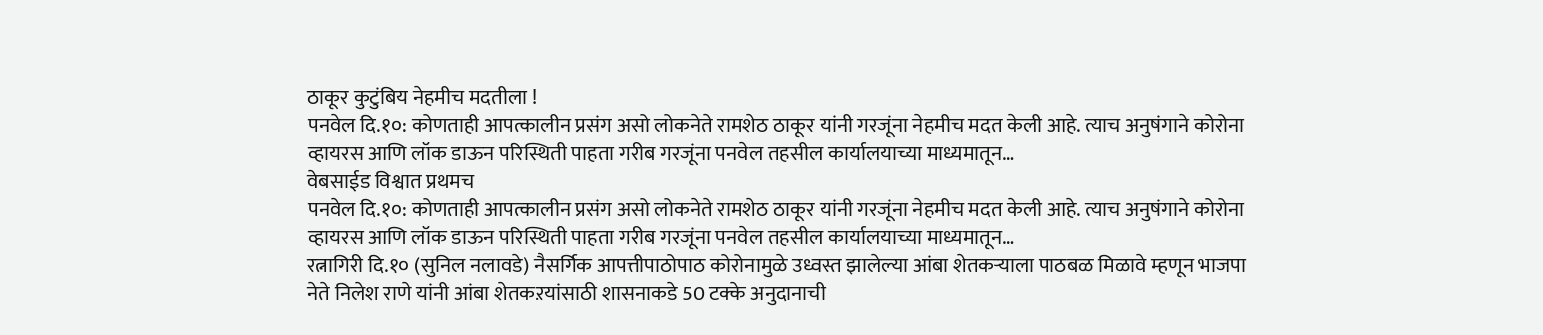ठाकूर कुटुंबिय नेहमीच मदतीला !
पनवेल दि.१०: कोणताही आपत्कालीन प्रसंग असो लोकनेते रामशेठ ठाकूर यांनी गरजूंना नेहमीच मदत केली आहे. त्याच अनुषंगाने कोरोना व्हायरस आणि लॉक डाऊन परिस्थिती पाहता गरीब गरजूंना पनवेल तहसील कार्यालयाच्या माध्यमातून…
वेबसाईड विश्वात प्रथमच
पनवेल दि.१०: कोणताही आपत्कालीन प्रसंग असो लोकनेते रामशेठ ठाकूर यांनी गरजूंना नेहमीच मदत केली आहे. त्याच अनुषंगाने कोरोना व्हायरस आणि लॉक डाऊन परिस्थिती पाहता गरीब गरजूंना पनवेल तहसील कार्यालयाच्या माध्यमातून…
रत्नागिरी दि.१० (सुनिल नलावडे) नैसर्गिक आपत्तीपाठोपाठ कोरोनामुळे उध्वस्त झालेल्या आंबा शेतकऱ्याला पाठबळ मिळावे म्हणून भाजपा नेते निलेश राणे यांनी आंबा शेतकऱयांसाठी शासनाकडे 50 टक्के अनुदानाची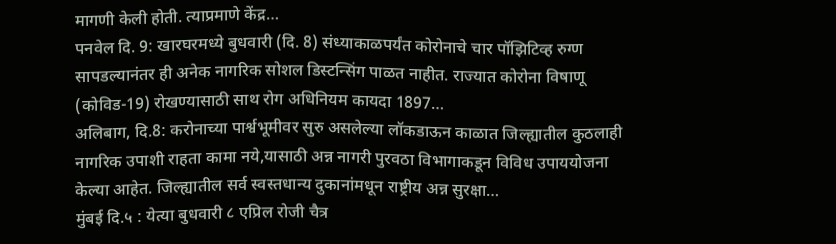मागणी केली होती. त्याप्रमाणे केंद्र…
पनवेल दि. 9: खारघरमध्ये बुधवारी (दि. 8) संध्याकाळपर्यंत कोरोनाचे चार पॉझिटिव्ह रुग्ण सापडल्यानंतर ही अनेक नागरिक सोशल डिस्टन्सिंग पाळत नाहीत. राज्यात कोरोना विषाणू (कोविड-19) रोखण्यासाठी साथ रोग अधिनियम कायदा 1897…
अलिबाग, दि.8: करोनाच्या पार्श्वभूमीवर सुरु असलेल्या लॉकडाऊन काळात जिल्ह्यातील कुठलाही नागरिक उपाशी राहता कामा नये,यासाठी अन्न नागरी पुरवठा विभागाकडून विविध उपाययोजना केल्या आहेत. जिल्ह्यातील सर्व स्वस्तधान्य दुकानांमधून राष्ट्रीय अन्न सुरक्षा…
मुंबई दि.५ : येत्या बुधवारी ८ एप्रिल रोजी चैत्र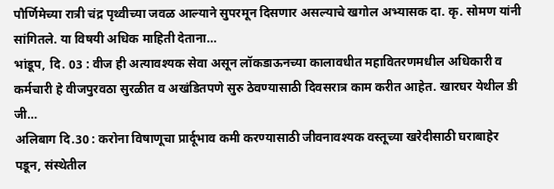पौर्णिमेच्या रात्री चंद्र पृथ्वीच्या जवळ आल्याने सुपरमून दिसणार असल्याचे खगोल अभ्यासक दा. कृ. सोमण यांनी सांगितले. या विषयी अधिक माहिती देताना…
भांडूप, दि. 03 : वीज ही अत्यावश्यक सेवा असून लॉकडाऊनच्या कालावधीत महावितरणमधील अधिकारी व कर्मचारी हे वीजपुरवठा सुरळीत व अखंडितपणे सुरु ठेवण्यासाठी दिवसरात्र काम करीत आहेत. खारघर येथील डी जी…
अलिबाग दि.30 : करोना विषाणूचा प्रार्दूभाव कमी करण्यासाठी जीवनावश्यक वस्तूच्या खरेदीसाठी घराबाहेर पडून, संस्थेतील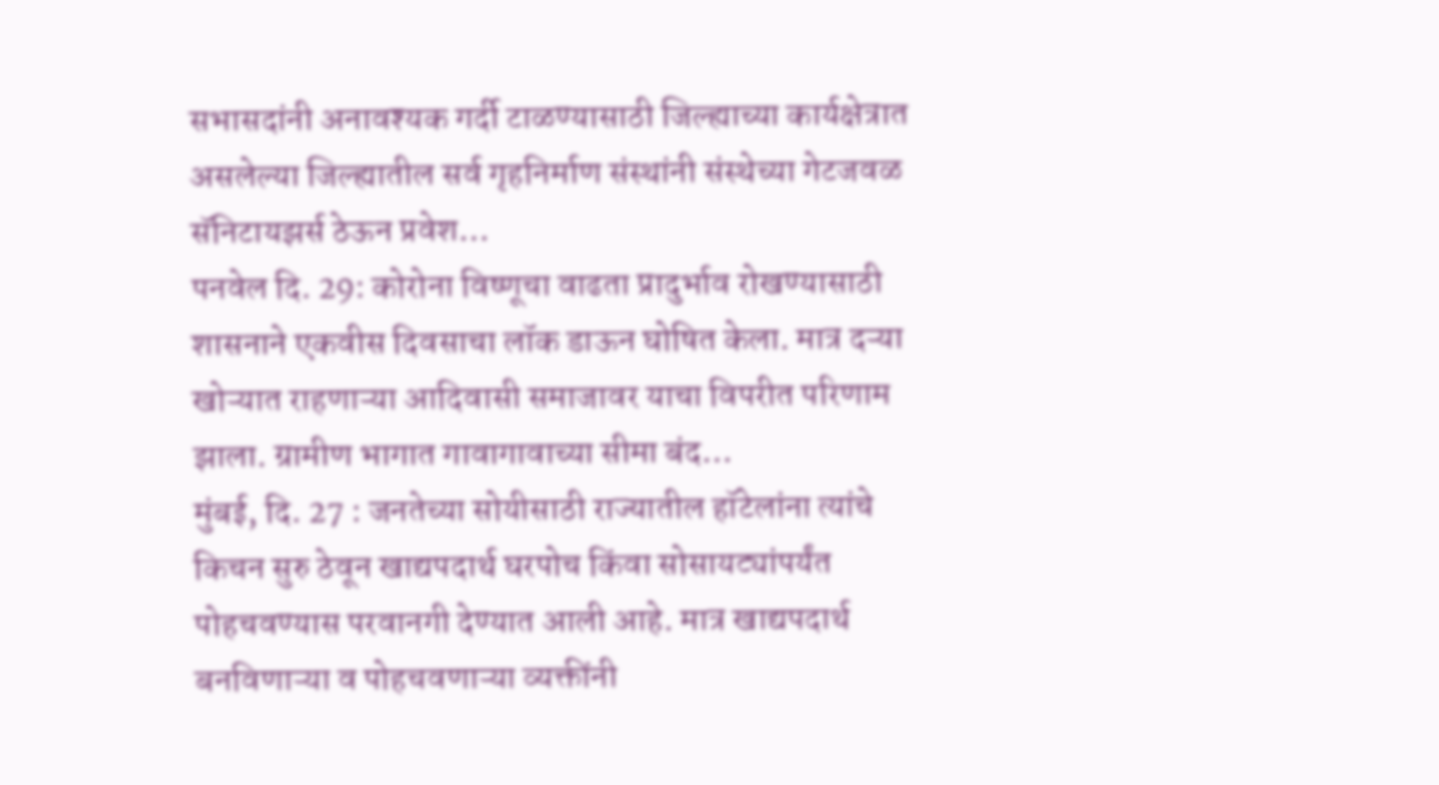सभासदांनी अनावश्यक गर्दी टाळण्यासाठी जिल्ह्याच्या कार्यक्षेत्रात असलेल्या जिल्ह्यातील सर्व गृहनिर्माण संस्थांनी संस्थेच्या गेटजवळ सॅनिटायझर्स ठेऊन प्रवेश…
पनवेल दि. 29: कोरोना विष्णूचा वाढता प्रादुर्भाव रोखण्यासाठी शासनाने एकवीस दिवसाचा लॉक डाऊन घोषित केला. मात्र दऱ्या खोऱ्यात राहणाऱ्या आदिवासी समाजावर याचा विपरीत परिणाम झाला. ग्रामीण भागात गावागावाच्या सीमा बंद…
मुंबई, दि. 27 : जनतेच्या सोयीसाठी राज्यातील हॉटेलांना त्यांचे किचन सुरु ठेवून खाद्यपदार्थ घरपोच किंवा सोसायट्यांपर्यंत पोहचवण्यास परवानगी देण्यात आली आहे. मात्र खाद्यपदार्थ बनविणाऱ्या व पोहचवणाऱ्या व्यक्तींनी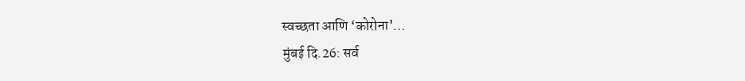स्वच्छता आणि ‘कोरोना’…
मुंबई दि.26: सर्व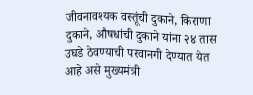जीवनावश्यक वस्तूंची दुकाने, किराणा दुकाने, औषधांची दुकाने यांना २४ तास उघडे ठेवण्याची परवानगी देण्यात येत आहे असे मुख्यमंत्री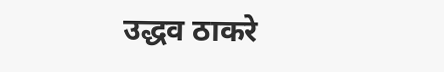उद्धव ठाकरे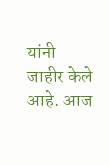यांनी जाहीर केले आहे. आज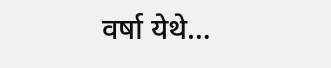वर्षा येथे…